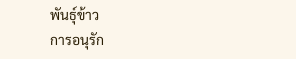พันธุ์ข้าว
การอนุรัก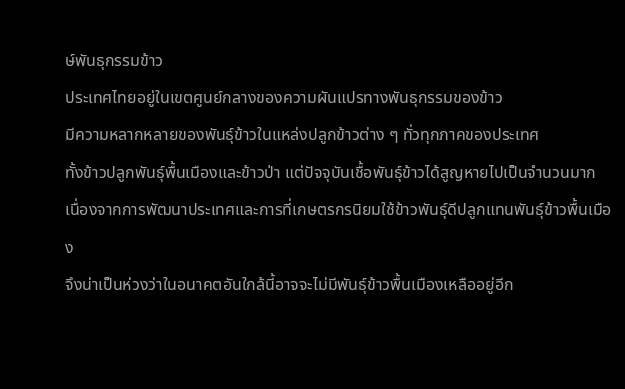ษ์พันธุกรรมข้าว
ประเทศไทยอยู่ในเขตศูนย์กลางของความผันแปรทางพันธุกรรมของข้าว
มีความหลากหลายของพันธุ์ข้าวในแหล่งปลูกข้าวต่าง ๆ ทั่วทุกภาคของประเทศ
ทั้งข้าวปลูกพันธุ์พื้นเมืองและข้าวป่า แต่ปัจจุบันเชื้อพันธุ์ข้าวได้สูญหายไปเป็นจำนวนมาก
เนื่องจากการพัฒนาประเทศและการที่เกษตรกรนิยมใช้ข้าวพันธุ์ดีปลูกแทนพันธุ์ข้าวพื้นเมือง
จึงน่าเป็นห่วงว่าในอนาคตอันใกล้นี้อาจจะไม่มีพันธุ์ข้าวพื้นเมืองเหลืออยู่อีก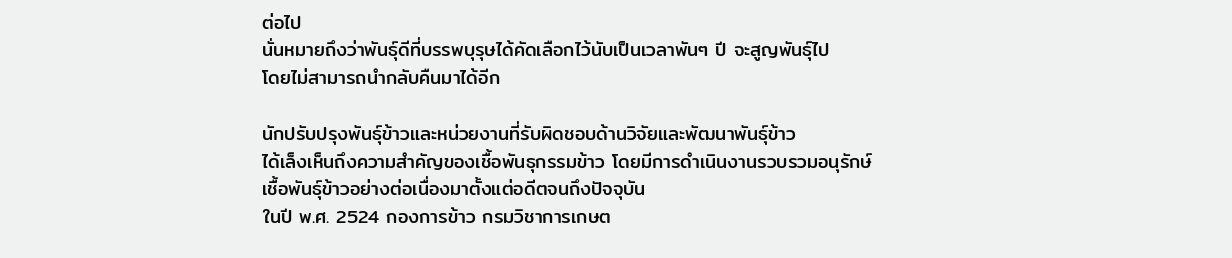ต่อไป
นั่นหมายถึงว่าพันธุ์ดีที่บรรพบุรุษได้คัดเลือกไว้นับเป็นเวลาพันๆ ปี จะสูญพันธุ์ไป
โดยไม่สามารถนำกลับคืนมาได้อีก

นักปรับปรุงพันธุ์ข้าวและหน่วยงานที่รับผิดชอบด้านวิจัยและพัฒนาพันธุ์ข้าว
ได้เล็งเห็นถึงความสำคัญของเชื้อพันธุกรรมข้าว โดยมีการดำเนินงานรวบรวมอนุรักษ์เชื้อพันธุ์ข้าวอย่างต่อเนื่องมาตั้งแต่อดีตจนถึงปัจจุบัน
ในปี พ.ศ. 2524 กองการข้าว กรมวิชาการเกษต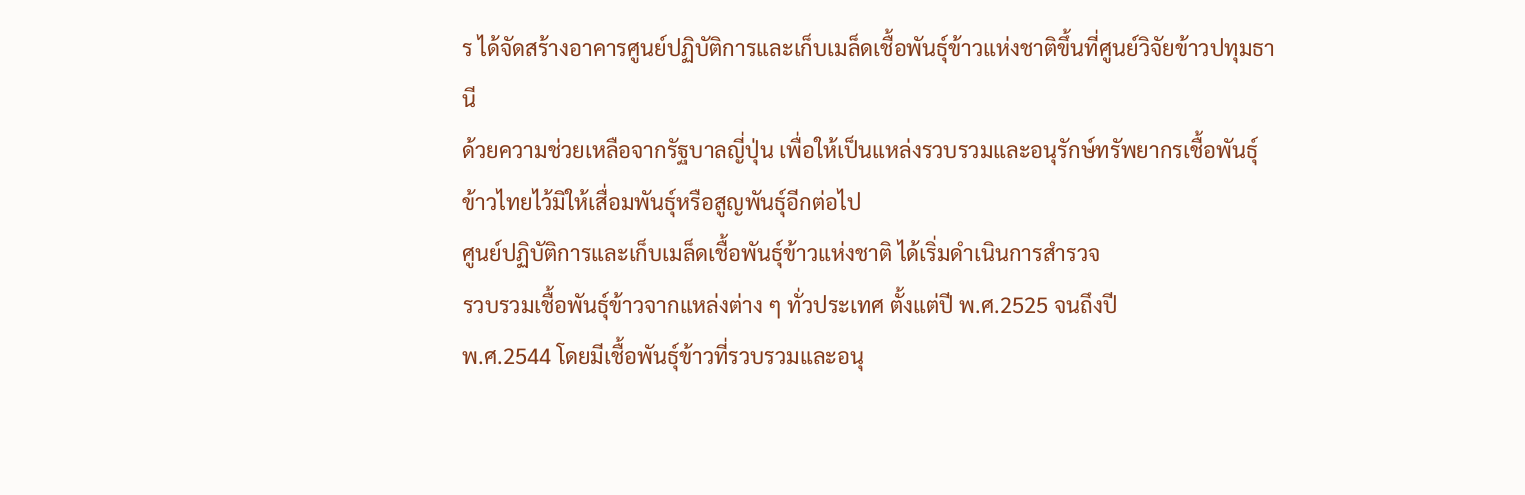ร ได้จัดสร้างอาคารศูนย์ปฏิบัติการและเก็บเมล็ดเชื้อพันธุ์ข้าวแห่งชาติขึ้นที่ศูนย์วิจัยข้าวปทุมธานี
ด้วยความช่วยเหลือจากรัฐบาลญี่ปุ่น เพื่อให้เป็นแหล่งรวบรวมและอนุรักษ์ทรัพยากรเชื้อพันธุ์ข้าวไทยไว้มิให้เสื่อมพันธุ์หรือสูญพันธุ์อีกต่อไป
ศูนย์ปฏิบัติการและเก็บเมล็ดเชื้อพันธุ์ข้าวแห่งชาติ ได้เริ่มดำเนินการสำรวจ
รวบรวมเชื้อพันธุ์ข้าวจากแหล่งต่าง ๆ ทั่วประเทศ ตั้งแต่ปี พ.ศ.2525 จนถึงปี
พ.ศ.2544 โดยมีเชื้อพันธุ์ข้าวที่รวบรวมและอนุ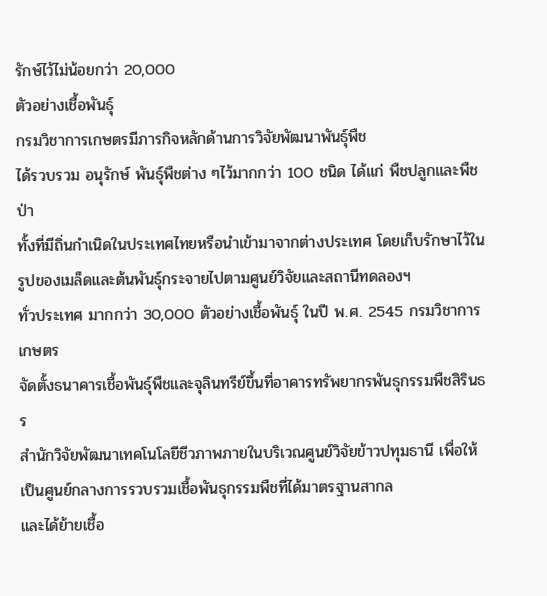รักษ์ไว้ไม่น้อยกว่า 20,000
ตัวอย่างเชื้อพันธุ์
กรมวิชาการเกษตรมีภารกิจหลักด้านการวิจัยพัฒนาพันธุ์พืช
ได้รวบรวม อนุรักษ์ พันธุ์พืชต่าง ๆไว้มากกว่า 100 ชนิด ได้แก่ พืชปลูกและพืชป่า
ทั้งที่มีถิ่นกำเนิดในประเทศไทยหรือนำเข้ามาจากต่างประเทศ โดยเก็บรักษาไว้ในรูปของเมล็ดและต้นพันธุ์กระจายไปตามศูนย์วิจัยและสถานีทดลองฯ
ทั่วประเทศ มากกว่า 30,000 ตัวอย่างเชื้อพันธุ์ ในปี พ.ศ. 2545 กรมวิชาการเกษตร
จัดตั้งธนาคารเชื้อพันธุ์พืชและจุลินทรีย์ขึ้นที่อาคารทรัพยากรพันธุกรรมพืชสิรินธร
สำนักวิจัยพัฒนาเทคโนโลยีชีวภาพภายในบริเวณศูนย์วิจัยข้าวปทุมธานี เพื่อให้เป็นศูนย์กลางการรวบรวมเชื้อพันธุกรรมพืชที่ได้มาตรฐานสากล
และได้ย้ายเชื้อ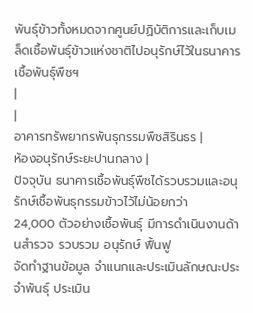พันธุ์ข้าวทั้งหมดจากศูนย์ปฏิบัติการและเก็บเมล็ดเชื้อพันธุ์ข้าวแห่งชาติไปอนุรักษ์ไว้ในธนาคารเชื้อพันธุ์พืชฯ
|
|
อาคารทรัพยากรพันธุกรรมพืชสิรินธร |
ห้องอนุรักษ์ระยะปานกลาง |
ปัจจุบัน ธนาคารเชื้อพันธุ์พืชได้รวบรวมและอนุรักษ์เชื้อพันธุกรรมข้าวไว้ไม่น้อยกว่า
24,000 ตัวอย่างเชื้อพันธุ์ มีการดำเนินงานด้านสำรวจ รวบรวม อนุรักษ์ ฟื้นฟู
จัดทำฐานข้อมูล จำแนกและประเมินลักษณะประจำพันธุ์ ประเมิน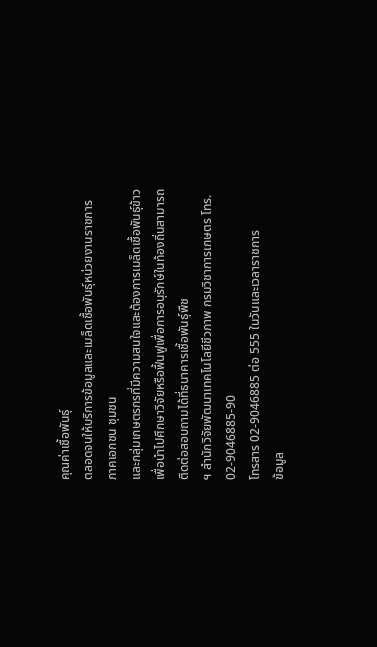คุณค่าเชื้อพันธุ์
ตลอดจนให้บริการข้อมูลและเมล็ดเชื้อพันธุ์หน่วยงานราชการ ภาคเอกชน ชุมชน
และกลุ่มเกษตรกรที่มีความสนใจและต้องการเมล็ดเชื้อพันธุ์ข้าวเพื่อนำไปศึกษาวิจัยหรือฟื้นฟูเพื่อการอนุรักษ์ในท้องถิ่นสามารถติดต่อสอบถามได้ที่ธนาคารเชื้อพันธุ์พืช
ฯ สำนักวิจัยพัฒนาเทคโนโลยีชีวภาพ กรมวิชาการเกษตร โทร. 02-9046885-90
โทรสาร 02-9046885 ต่อ 555 ในวันและเวลาราชการ
ข้อมูล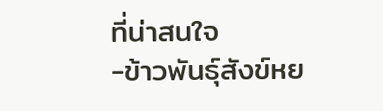ที่น่าสนใจ
-ข้าวพันธุ์สังข์หย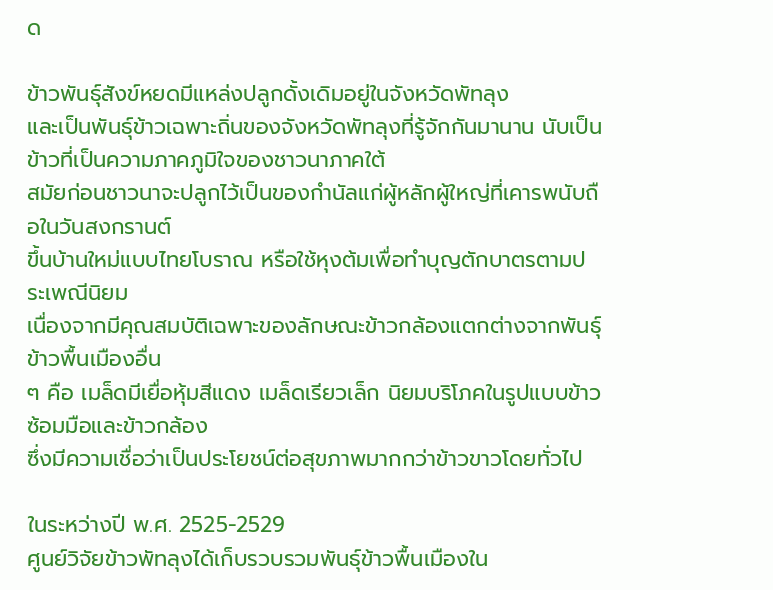ด

ข้าวพันธุ์สังข์หยดมีแหล่งปลูกดั้งเดิมอยู่ในจังหวัดพัทลุง
และเป็นพันธุ์ข้าวเฉพาะถิ่นของจังหวัดพัทลุงที่รู้จักกันมานาน นับเป็นข้าวที่เป็นความภาคภูมิใจของชาวนาภาคใต้
สมัยก่อนชาวนาจะปลูกไว้เป็นของกำนัลแก่ผู้หลักผู้ใหญ่ที่เคารพนับถือในวันสงกรานต์
ขึ้นบ้านใหม่แบบไทยโบราณ หรือใช้หุงต้มเพื่อทำบุญตักบาตรตามประเพณีนิยม
เนื่องจากมีคุณสมบัติเฉพาะของลักษณะข้าวกล้องแตกต่างจากพันธุ์ข้าวพื้นเมืองอื่น
ๆ คือ เมล็ดมีเยื่อหุ้มสีแดง เมล็ดเรียวเล็ก นิยมบริโภคในรูปแบบข้าวซ้อมมือและข้าวกล้อง
ซึ่งมีความเชื่อว่าเป็นประโยชน์ต่อสุขภาพมากกว่าข้าวขาวโดยทั่วไป

ในระหว่างปี พ.ศ. 2525-2529
ศูนย์วิจัยข้าวพัทลุงได้เก็บรวบรวมพันธุ์ข้าวพื้นเมืองใน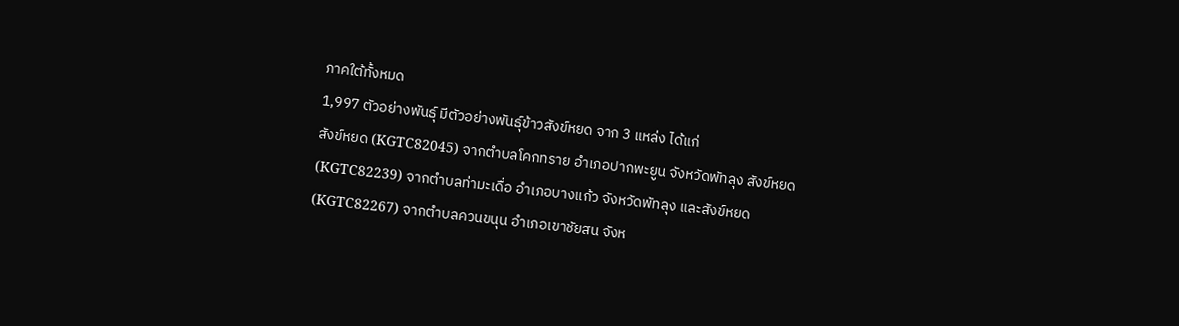ภาคใต้ทั้งหมด
1,997 ตัวอย่างพันธุ์ มีตัวอย่างพันธุ์ข้าวสังข์หยด จาก 3 แหล่ง ได้แก่
สังข์หยด (KGTC82045) จากตำบลโคกทราย อำเภอปากพะยูน จังหวัดพัทลุง สังข์หยด
(KGTC82239) จากตำบลท่ามะเดื่อ อำเภอบางแก้ว จังหวัดพัทลุง และสังข์หยด
(KGTC82267) จากตำบลควนขนุน อำเภอเขาชัยสน จังห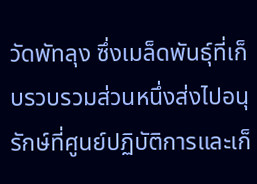วัดพัทลุง ซึ่งเมล็ดพันธุ์ที่เก็บรวบรวมส่วนหนึ่งส่งไปอนุรักษ์ที่ศูนย์ปฏิบัติการและเก็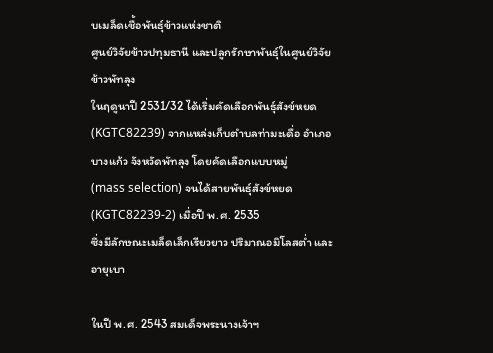บเมล็ดเชื้อพันธุ์ข้าวแห่งชาติ
ศูนย์วิจัยข้าวปทุมธานี และปลูกรักษาพันธุ์ในศูนย์วิจัยข้าวพัทลุง
ในฤดูนาปี 2531/32 ได้เริ่มคัดเลือกพันธุ์สังข์หยด
(KGTC82239) จากแหล่งเก็บตำบลท่ามะเดื่อ อำเภอบางแก้ว จังหวัดพัทลุง โดยคัดเลือกแบบหมู่
(mass selection) จนได้สายพันธุ์สังข์หยด (KGTC82239-2) เมื่อปี พ.ศ. 2535
ซึ่งมีลักษณะเมล็ดเล็กเรียวยาว ปริมาณอมิโลสต่ำ และอายุเบา

ในปี พ.ศ. 2543 สมเด็จพระนางเจ้าฯ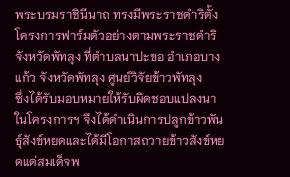พระบรมราชินีนาถ ทรงมีพระราชดำริตั้งโครงการฟาร์มตัวอย่างตามพระราชดำริ
จังหวัดพัทลุง ที่ตำบลนาปะขอ อำเภอบางแก้ว จังหวัดพัทลุง ศูนย์วิจัยข้าวพัทลุง
ซึ่งได้รับมอบหมายให้รับผิดชอบแปลงนาในโครงการฯ จึงได้ดำเนินการปลูกข้าวพันธุ์สังข์หยดและได้มีโอกาสถวายข้าวสังข์หยดแด่สมเด็จพ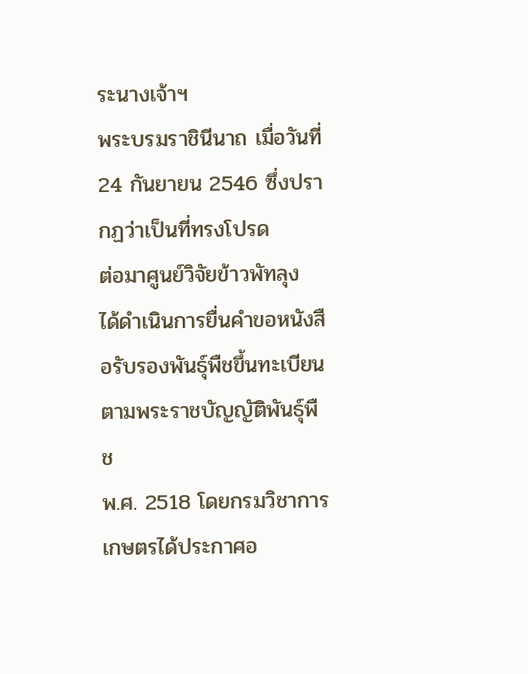ระนางเจ้าฯ
พระบรมราชินีนาถ เมื่อวันที่ 24 กันยายน 2546 ซึ่งปรากฏว่าเป็นที่ทรงโปรด
ต่อมาศูนย์วิจัยข้าวพัทลุง
ได้ดำเนินการยื่นคำขอหนังสือรับรองพันธุ์พืชขึ้นทะเบียนตามพระราชบัญญัติพันธุ์พืช
พ.ศ. 2518 โดยกรมวิชาการเกษตรได้ประกาศอ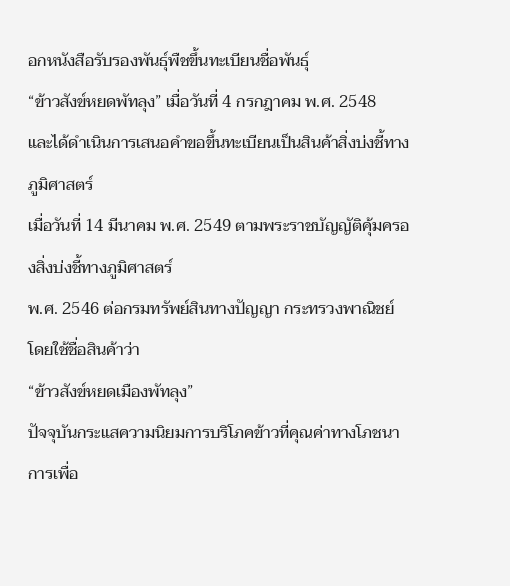อกหนังสือรับรองพันธุ์พืชขึ้นทะเบียนชื่อพันธุ์
“ข้าวสังข์หยดพัทลุง” เมื่อวันที่ 4 กรกฎาคม พ.ศ. 2548
และได้ดำเนินการเสนอคำขอขึ้นทะเบียนเป็นสินค้าสิ่งบ่งชี้ทางภูมิศาสตร์
เมื่อวันที่ 14 มีนาคม พ.ศ. 2549 ตามพระราชบัญญัติคุ้มครองสิ่งบ่งชี้ทางภูมิศาสตร์
พ.ศ. 2546 ต่อกรมทรัพย์สินทางปัญญา กระทรวงพาณิชย์ โดยใช้ชื่อสินค้าว่า
“ข้าวสังข์หยดเมืองพัทลุง”
ปัจจุบันกระแสความนิยมการบริโภคข้าวที่คุณค่าทางโภชนาการเพื่อ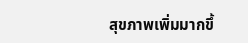สุขภาพเพิ่มมากขึ้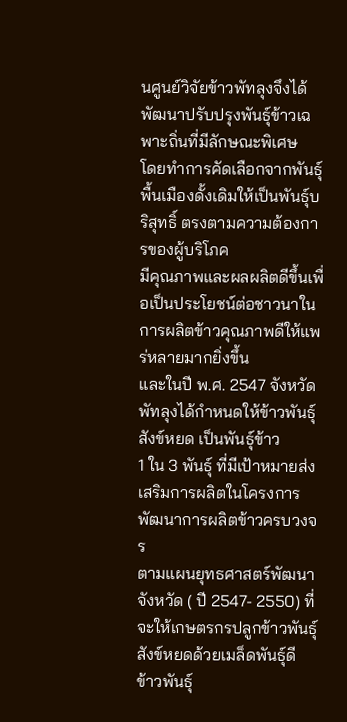นศูนย์วิจัยข้าวพัทลุงจึงได้พัฒนาปรับปรุงพันธุ์ข้าวเฉพาะถิ่นที่มีลักษณะพิเศษ
โดยทำการคัดเลือกจากพันธุ์พื้นเมืองดั้งเดิมให้เป็นพันธุ์บริสุทธิ์ ตรงตามความต้องการของผู้บริโภค
มีคุณภาพและผลผลิตดีขึ้นเพื่อเป็นประโยชน์ต่อชาวนาในการผลิตข้าวคุณภาพดีให้แพร่หลายมากยิ่งขึ้น
และในปี พ.ศ. 2547 จังหวัดพัทลุงได้กำหนดให้ข้าวพันธุ์สังข์หยด เป็นพันธุ์ข้าว
1 ใน 3 พันธุ์ ที่มีเป้าหมายส่งเสริมการผลิตในโครงการพัฒนาการผลิตข้าวครบวงจร
ตามแผนยุทธศาสตร์พัฒนาจังหวัด ( ปี 2547- 2550) ที่จะให้เกษตรกรปลูกข้าวพันธุ์สังข์หยดด้วยเมล็ดพันธุ์ดี
ข้าวพันธุ์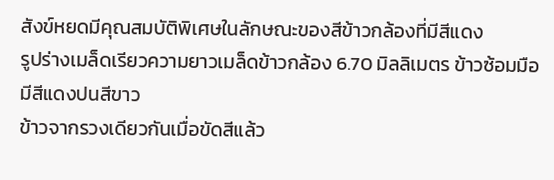สังข์หยดมีคุณสมบัติพิเศษในลักษณะของสีข้าวกล้องที่มีสีแดง
รูปร่างเมล็ดเรียวความยาวเมล็ดข้าวกล้อง 6.70 มิลลิเมตร ข้าวซ้อมมือมีสีแดงปนสีขาว
ข้าวจากรวงเดียวกันเมื่อขัดสีแล้ว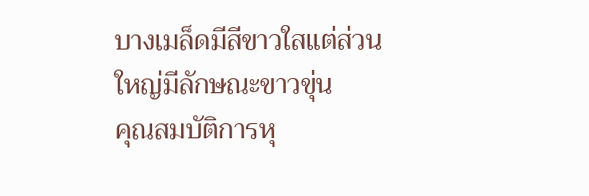บางเมล็ดมีสีขาวใสแต่ส่วนใหญ่มีลักษณะขาวขุ่น
คุณสมบัติการหุ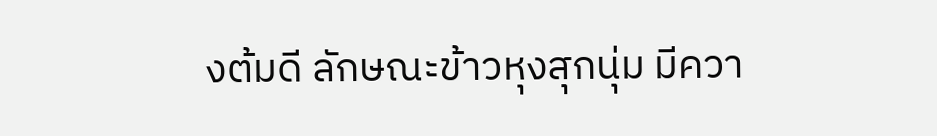งต้มดี ลักษณะข้าวหุงสุกนุ่ม มีควา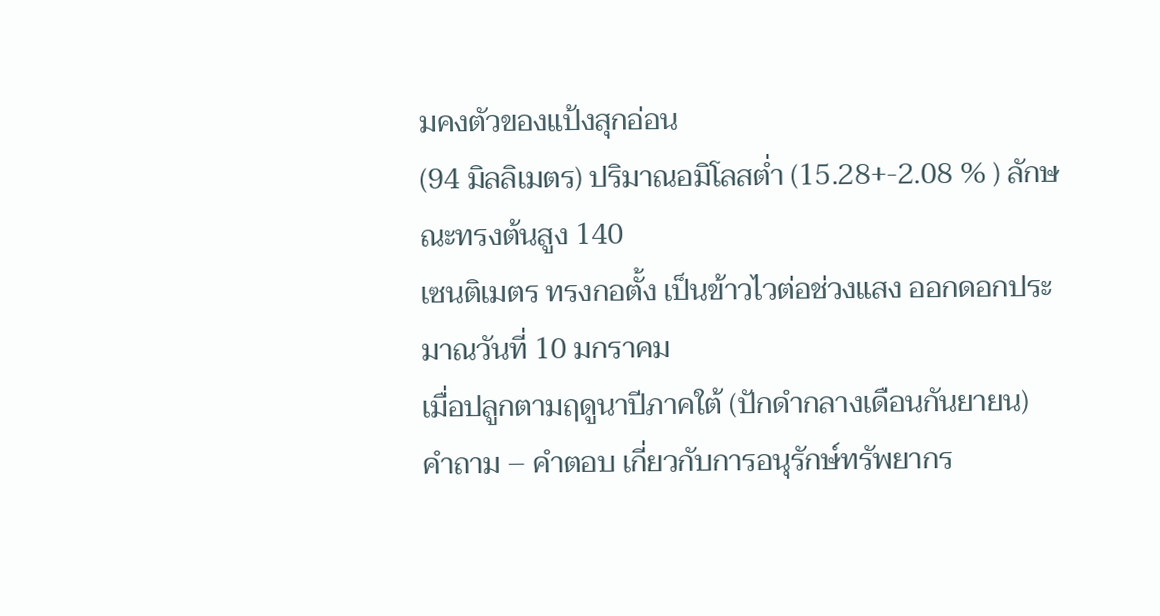มคงตัวของแป้งสุกอ่อน
(94 มิลลิเมตร) ปริมาณอมิโลสต่ำ (15.28+-2.08 % ) ลักษณะทรงต้นสูง 140
เซนติเมตร ทรงกอตั้ง เป็นข้าวไวต่อช่วงแสง ออกดอกประมาณวันที่ 10 มกราคม
เมื่อปลูกตามฤดูนาปีภาคใต้ (ปักดำกลางเดือนกันยายน)
คำถาม – คำตอบ เกี่ยวกับการอนุรักษ์ทรัพยากร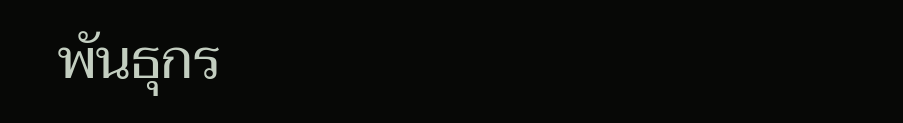พันธุกร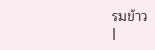รมข้าว
|